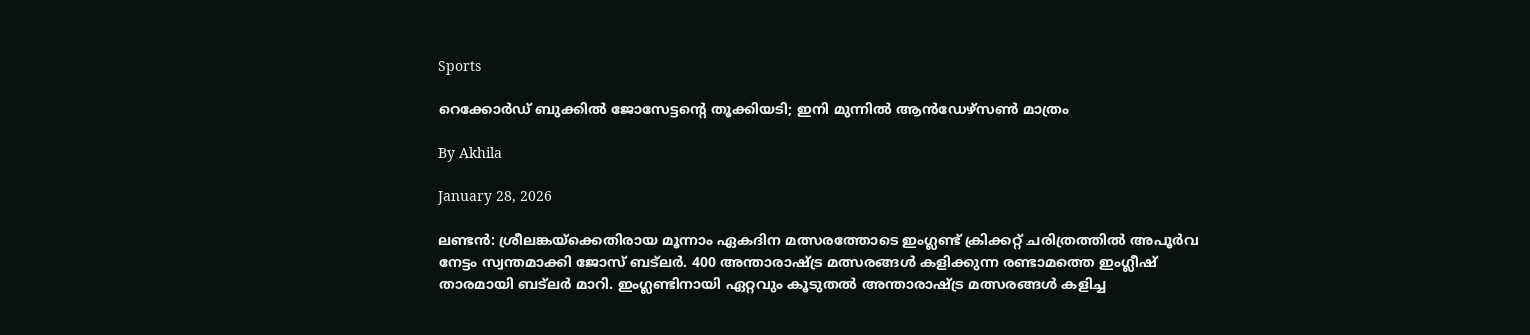Sports

റെക്കോര്‍ഡ് ബുക്കില്‍ ജോസേട്ടന്റെ തൂക്കിയടി; ഇനി മുന്നില്‍ ആന്‍ഡേഴ്സണ്‍ മാത്രം

By Akhila

January 28, 2026

ലണ്ടന്‍: ശ്രീലങ്കയ്‌ക്കെതിരായ മൂന്നാം ഏകദിന മത്സരത്തോടെ ഇംഗ്ലണ്ട് ക്രിക്കറ്റ് ചരിത്രത്തില്‍ അപൂര്‍വ നേട്ടം സ്വന്തമാക്കി ജോസ് ബട്‌ലര്‍. 400 അന്താരാഷ്ട്ര മത്സരങ്ങള്‍ കളിക്കുന്ന രണ്ടാമത്തെ ഇംഗ്ലീഷ് താരമായി ബട്‌ലര്‍ മാറി. ഇംഗ്ലണ്ടിനായി ഏറ്റവും കൂടുതല്‍ അന്താരാഷ്ട്ര മത്സരങ്ങള്‍ കളിച്ച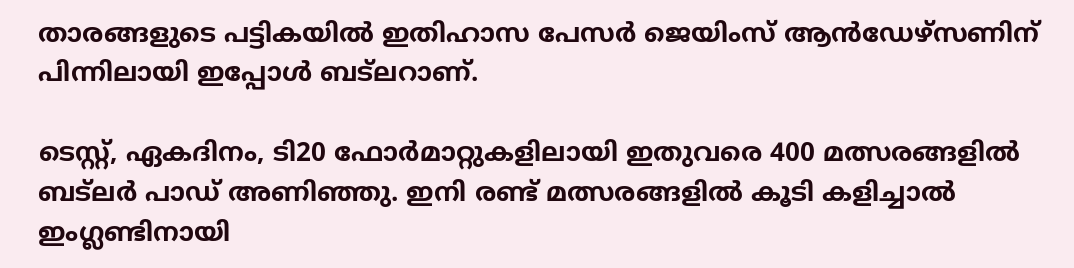താരങ്ങളുടെ പട്ടികയില്‍ ഇതിഹാസ പേസര്‍ ജെയിംസ് ആന്‍ഡേഴ്സണിന് പിന്നിലായി ഇപ്പോള്‍ ബട്‌ലറാണ്.

ടെസ്റ്റ്, ഏകദിനം, ടി20 ഫോര്‍മാറ്റുകളിലായി ഇതുവരെ 400 മത്സരങ്ങളില്‍ ബട്‌ലര്‍ പാഡ് അണിഞ്ഞു. ഇനി രണ്ട് മത്സരങ്ങളില്‍ കൂടി കളിച്ചാല്‍ ഇംഗ്ലണ്ടിനായി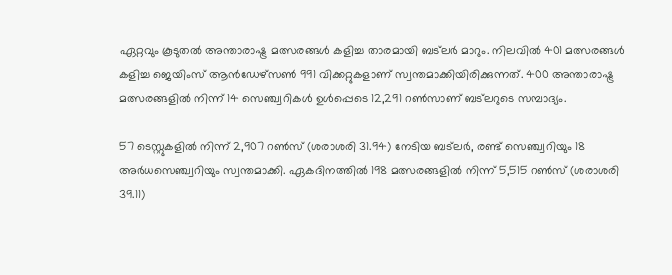ഏറ്റവും കൂടുതല്‍ അന്താരാഷ്ട്ര മത്സരങ്ങള്‍ കളിച്ച താരമായി ബട്‌ലര്‍ മാറും. നിലവില്‍ 401 മത്സരങ്ങള്‍ കളിച്ച ജെയിംസ് ആന്‍ഡേഴ്സണ്‍ 991 വിക്കറ്റുകളാണ് സ്വന്തമാക്കിയിരിക്കുന്നത്. 400 അന്താരാഷ്ട്ര മത്സരങ്ങളില്‍ നിന്ന് 14 സെഞ്ച്വറികള്‍ ഉള്‍പ്പെടെ 12,291 റണ്‍സാണ് ബട്‌ലറുടെ സമ്പാദ്യം.

57 ടെസ്റ്റുകളില്‍ നിന്ന് 2,907 റണ്‍സ് (ശരാശരി 31.94) നേടിയ ബട്‌ലര്‍, രണ്ട് സെഞ്ച്വറിയും 18 അര്‍ധസെഞ്ച്വറിയും സ്വന്തമാക്കി. ഏകദിനത്തില്‍ 198 മത്സരങ്ങളില്‍ നിന്ന് 5,515 റണ്‍സ് (ശരാശരി 39.11)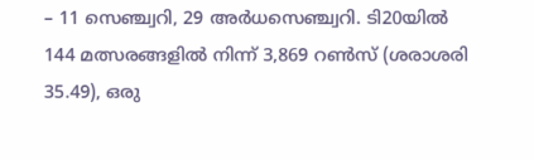– 11 സെഞ്ച്വറി, 29 അര്‍ധസെഞ്ച്വറി. ടി20യില്‍ 144 മത്സരങ്ങളില്‍ നിന്ന് 3,869 റണ്‍സ് (ശരാശരി 35.49), ഒരു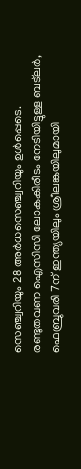സെഞ്ച്വറിയും 28 അര്‍ധസെഞ്ച്വറിയും ഉള്‍പ്പെടെ. രണ്ടുതവണ ഐസിസി ലോകകിരീടം നേടിയിട്ടുള്ള ബട്‌ലര്‍, ഫെബ്രുവരി 7ന് ഇന്ത്യയിലും ശ്രീലങ്കയിലുമായി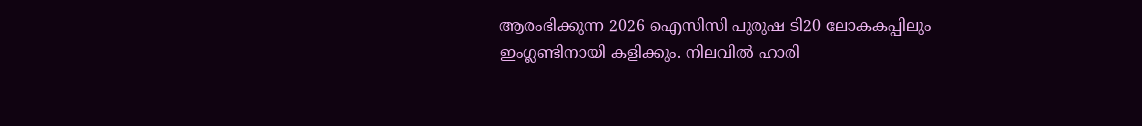ആരംഭിക്കുന്ന 2026 ഐസിസി പുരുഷ ടി20 ലോകകപ്പിലും ഇംഗ്ലണ്ടിനായി കളിക്കും. നിലവില്‍ ഹാരി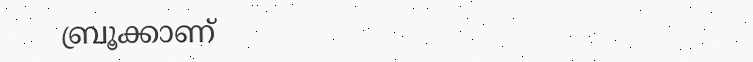ബ്രൂക്കാണ്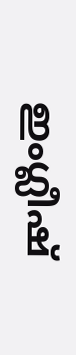ഇംഗ്ലീഷ്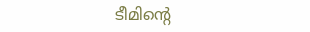ടീമിന്റെ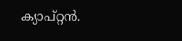ക്യാപ്റ്റന്‍.